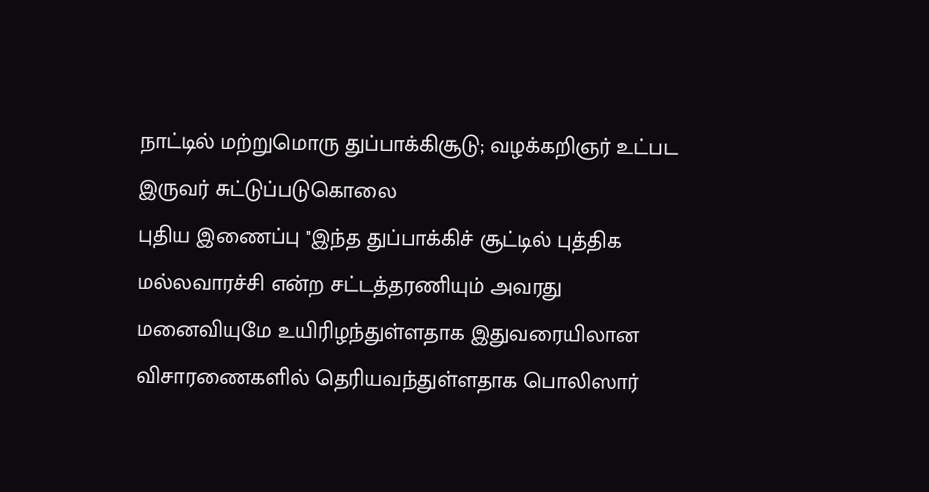நாட்டில் மற்றுமொரு துப்பாக்கிசூடு; வழக்கறிஞர் உட்பட இருவர் சுட்டுப்படுகொலை
புதிய இணைப்பு ''இந்த துப்பாக்கிச் சூட்டில் புத்திக மல்லவாரச்சி என்ற சட்டத்தரணியும் அவரது மனைவியுமே உயிரிழந்துள்ளதாக இதுவரையிலான விசாரணைகளில் தெரியவந்துள்ளதாக பொலிஸார்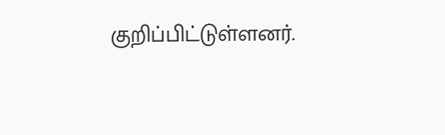குறிப்பிட்டுள்ளனர்.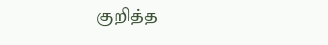குறித்த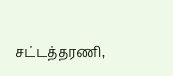சட்டத்தரணி,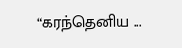“கரந்தெனிய ...